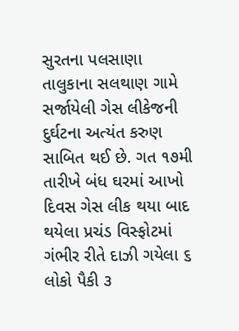સુરતના પલસાણા તાલુકાના સલથાણ ગામે સર્જાયેલી ગેસ લીકેજની દુર્ઘટના અત્યંત કરુણ સાબિત થઈ છે. ગત ૧૭મી તારીખે બંધ ઘરમાં આખો દિવસ ગેસ લીક થયા બાદ થયેલા પ્રચંડ વિસ્ફોટમાં ગંભીર રીતે દાઝી ગયેલા ૬ લોકો પૈકી ૩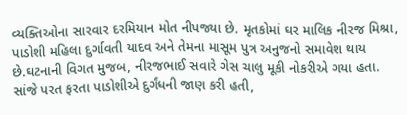વ્યક્તિઓના સારવાર દરમિયાન મોત નીપજ્યા છે. મૃતકોમાં ઘર માલિક નીરજ મિશ્રા, પાડોશી મહિલા દુર્ગાવતી યાદવ અને તેમના માસૂમ પુત્ર અનુજનો સમાવેશ થાય છે.ઘટનાની વિગત મુજબ, નીરજભાઈ સવારે ગેસ ચાલુ મૂકી નોકરીએ ગયા હતા. સાંજે પરત ફરતા પાડોશીએ દુર્ગંધની જાણ કરી હતી,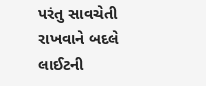પરંતુ સાવચેતી રાખવાને બદલે લાઈટની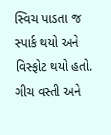સ્વિચ પાડતા જ સ્પાર્ક થયો અને વિસ્ફોટ થયો હતો. ગીચ વસ્તી અને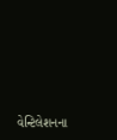વેન્ટિલેશનના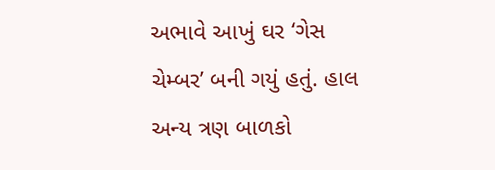અભાવે આખું ઘર ‘ગેસ ચેમ્બર’ બની ગયું હતું. હાલ અન્ય ત્રણ બાળકો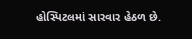હોસ્પિટલમાં સારવાર હેઠળ છે.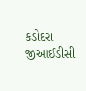કડોદરા જીઆઈડીસી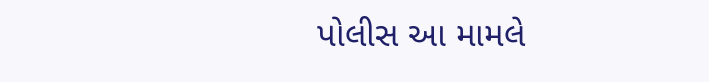પોલીસ આ મામલે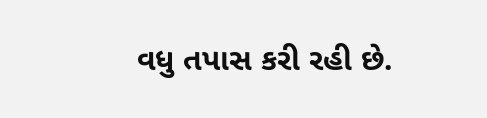વધુ તપાસ કરી રહી છે.